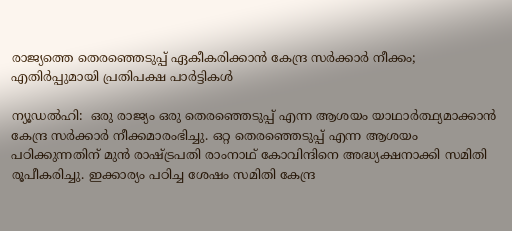രാജ്യത്തെ തെരഞ്ഞെടുപ്പ് ഏകീകരിക്കാൻ കേന്ദ്ര സർക്കാർ നീക്കം; എതിർപ്പുമായി പ്രതിപക്ഷ പാർട്ടികൾ

ന്യൂഡൽഹി:  ഒരു രാജ്യം ഒരു തെരഞ്ഞെടുപ്പ് എന്ന ആശയം യാഥാർത്ഥ്യമാക്കാൻ കേന്ദ്ര സർക്കാർ നീക്കമാരംഭിച്ചു. ഒറ്റ തെരഞ്ഞെടുപ്പ് എന്ന ആശയം പഠിക്കുന്നതിന് മുൻ രാഷ്ട്രപതി രാംനാഥ് കോവിന്ദിനെ അദ്ധ്യക്ഷനാക്കി സമിതി രൂപീകരിച്ചു. ഇക്കാര്യം പഠിച്ച ശേഷം സമിതി കേന്ദ്ര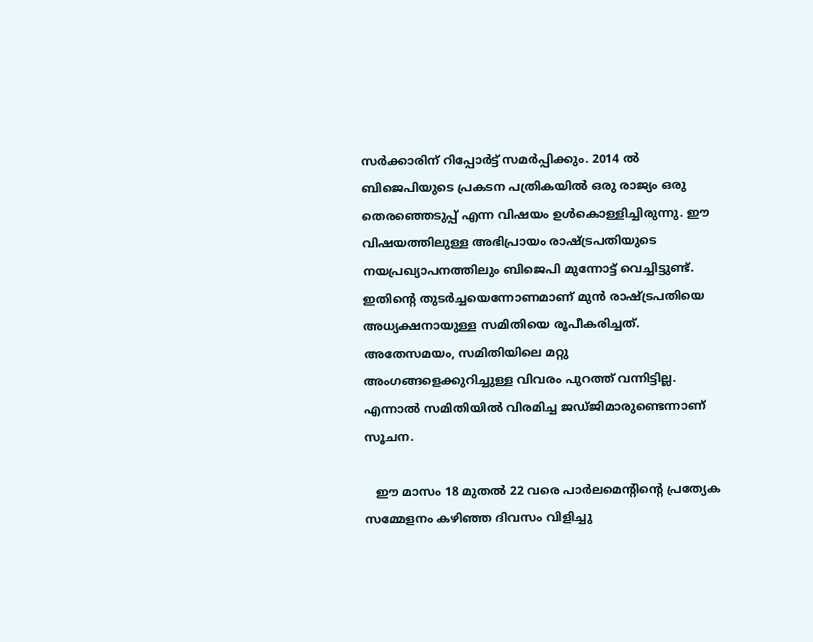സർക്കാരിന് റിപ്പോർട്ട് സമർപ്പിക്കും. 2014 ൽ ബിജെപിയുടെ പ്രകടന പത്രികയിൽ ഒരു രാജ്യം ഒരു തെരഞ്ഞെടുപ്പ് എന്ന വിഷയം ഉൾകൊള്ളിച്ചിരുന്നു. ഈ വിഷയത്തിലുള്ള അഭിപ്രായം രാഷ്ട്രപതിയുടെ നയപ്രഖ്യാപനത്തിലും ബിജെപി മുന്നോട്ട് വെച്ചിട്ടുണ്ട്. ഇതിന്റെ തുടർച്ചയെന്നോണമാണ് മുൻ രാഷ്ട്രപതിയെ അധ്യക്ഷനായുള്ള സമിതിയെ രൂപീകരിച്ചത്. അതേസമയം, സമിതിയിലെ മറ്റു അംഗങ്ങളെക്കുറിച്ചുള്ള വിവരം പുറത്ത് വന്നിട്ടില്ല. എന്നാൽ സമിതിയിൽ വിരമിച്ച ജഡ്ജിമാരുണ്ടെന്നാണ് സൂചന.

   ഈ മാസം 18 മുതൽ 22 വരെ പാർലമെന്‍റിന്‍റെ പ്രത്യേക സമ്മേളനം കഴിഞ്ഞ ദിവസം വിളിച്ചു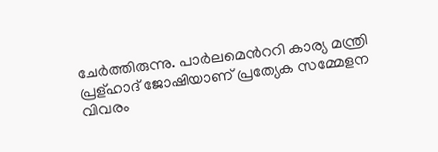ചേർത്തിരുന്നു. പാർലമെന്‍ററി കാര്യ മന്ത്രി പ്രള്ഹാദ് ജോഷിയാണ് പ്രത്യേക സമ്മേളന വിവരം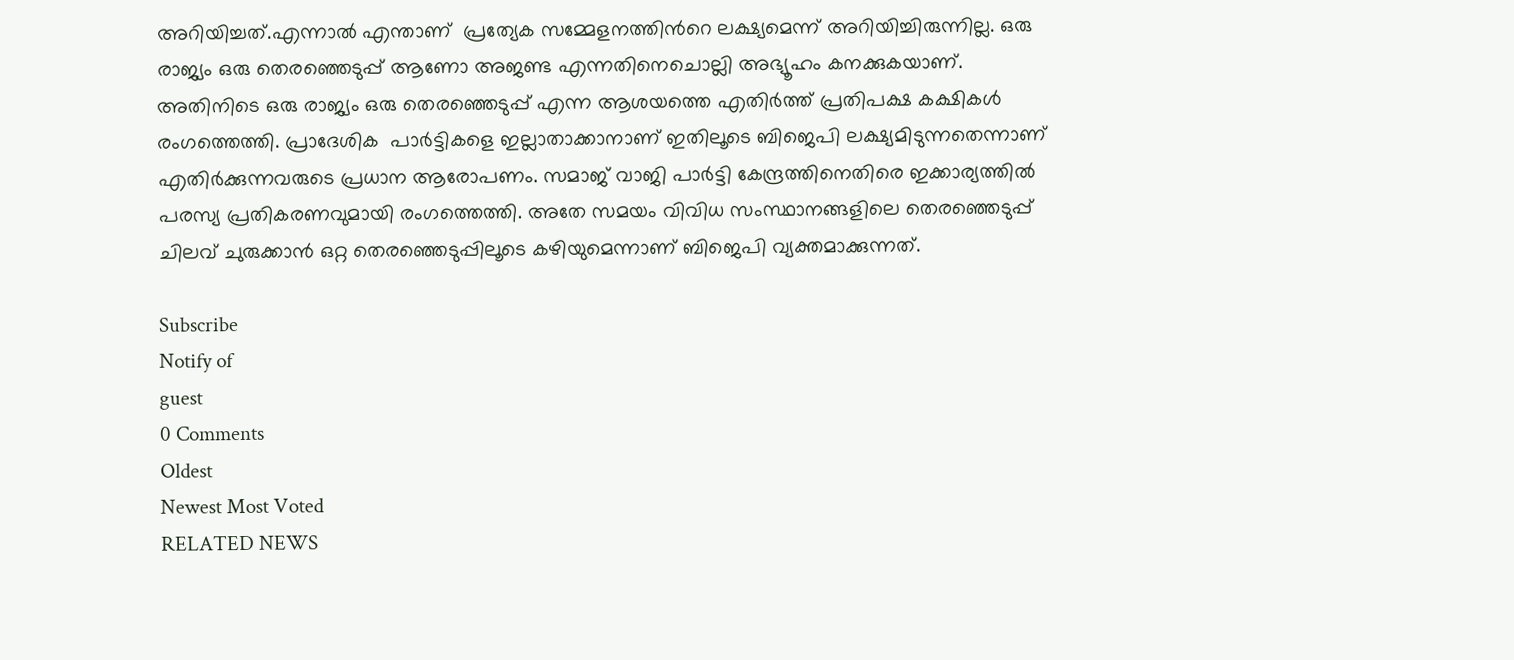അറിയിച്ചത്.എന്നാൽ എന്താണ്  പ്രത്യേക സമ്മേളനത്തിന്‍റെ ലക്ഷ്യമെന്ന് അറിയിച്ചിരുന്നില്ല. ഒരു രാജ്യം ഒരു തെരഞ്ഞെടുപ്പ് ആണോ അജണ്ട എന്നതിനെചൊല്ലി അഭ്യൂഹം കനക്കുകയാണ്. അതിനിടെ ഒരു രാജ്യം ഒരു തെരഞ്ഞെടുപ്പ് എന്ന ആശയത്തെ എതിർത്ത് പ്രതിപക്ഷ കക്ഷികൾ രംഗത്തെത്തി. പ്രാദേശിക  പാർട്ടികളെ ഇല്ലാതാക്കാനാണ് ഇതിലൂടെ ബിജെപി ലക്ഷ്യമിടുന്നതെന്നാണ് എതിർക്കുന്നവരുടെ പ്രധാന ആരോപണം. സമാജ് വാജി പാർട്ടി കേന്ദ്രത്തിനെതിരെ ഇക്കാര്യത്തിൽ പരസ്യ പ്രതികരണവുമായി രംഗത്തെത്തി. അതേ സമയം വിവിധ സംസ്ഥാനങ്ങളിലെ തെരഞ്ഞെടുപ്പ് ചിലവ് ചുരുക്കാൻ ഒറ്റ തെരഞ്ഞെടുപ്പിലൂടെ കഴിയുമെന്നാണ് ബിജെപി വ്യക്തമാക്കുന്നത്.

Subscribe
Notify of
guest
0 Comments
Oldest
Newest Most Voted
RELATED NEWS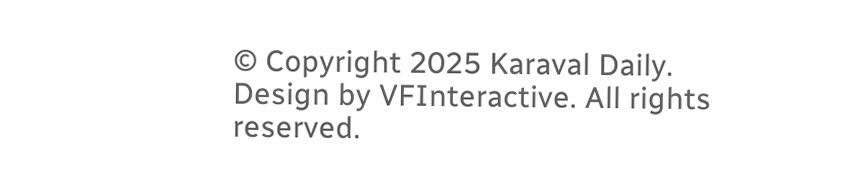© Copyright 2025 Karaval Daily. Design by VFInteractive. All rights reserved.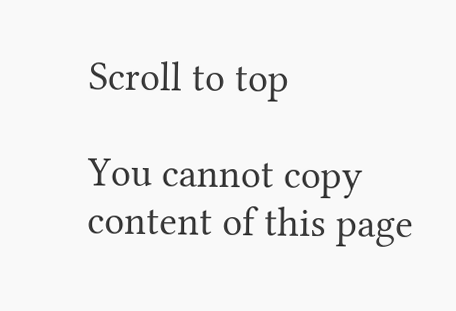Scroll to top

You cannot copy content of this page